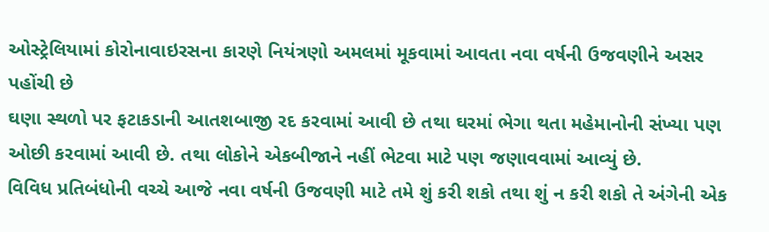ઓસ્ટ્રેલિયામાં કોરોનાવાઇરસના કારણે નિયંત્રણો અમલમાં મૂકવામાં આવતા નવા વર્ષની ઉજવણીને અસર પહોંચી છે
ઘણા સ્થળો પર ફટાકડાની આતશબાજી રદ કરવામાં આવી છે તથા ઘરમાં ભેગા થતા મહેમાનોની સંખ્યા પણ ઓછી કરવામાં આવી છે. તથા લોકોને એકબીજાને નહીં ભેટવા માટે પણ જણાવવામાં આવ્યું છે.
વિવિધ પ્રતિબંધોની વચ્ચે આજે નવા વર્ષની ઉજવણી માટે તમે શું કરી શકો તથા શું ન કરી શકો તે અંગેની એક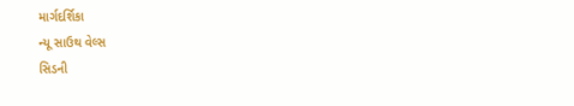માર્ગદર્શિકા
ન્યૂ સાઉથ વેલ્સ
સિડની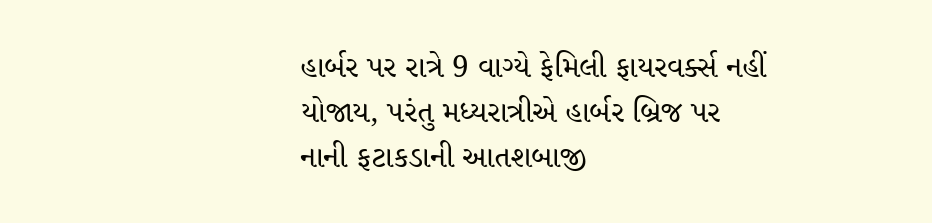હાર્બર પર રાત્રે 9 વાગ્યે ફેમિલી ફાયરવર્ક્સ નહીં યોજાય, પરંતુ મધ્યરાત્રીએ હાર્બર બ્રિજ પર નાની ફટાકડાની આતશબાજી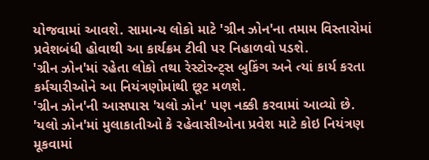યોજવામાં આવશે. સામાન્ય લોકો માટે 'ગ્રીન ઝોન'ના તમામ વિસ્તારોમાં પ્રવેશબંધી હોવાથી આ કાર્યક્રમ ટીવી પર નિહાળવો પડશે.
'ગ્રીન ઝોન'માં રહેતા લોકો તથા રેસ્ટોરન્ટ્સ બુકિંગ અને ત્યાં કાર્ય કરતા કર્મચારીઓને આ નિયંત્રણોમાંથી છૂટ મળશે.
'ગ્રીન ઝોન'ની આસપાસ 'યલો ઝોન' પણ નક્કી કરવામાં આવ્યો છે.
'યલો ઝોન'માં મુલાકાતીઓ કે રહેવાસીઓના પ્રવેશ માટે કોઇ નિયંત્રણ મૂકવામાં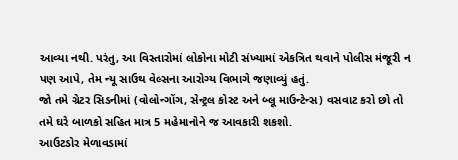આવ્યા નથી. પરંતુ, આ વિસ્તારોમાં લોકોના મોટી સંખ્યામાં એકત્રિત થવાને પોલીસ મંજૂરી ન પણ આપે, તેમ ન્યૂ સાઉથ વેલ્સના આરોગ્ય વિભાગે જણાવ્યું હતું.
જો તમે ગ્રેટર સિડનીમાં (વોલોન્ગોંગ, સેન્ટ્રલ કોસ્ટ અને બ્લૂ માઉન્ટેન્સ) વસવાટ કરો છો તો તમે ઘરે બાળકો સહિત માત્ર 5 મહેમાનોને જ આવકારી શકશો.
આઉટડોર મેળાવડામાં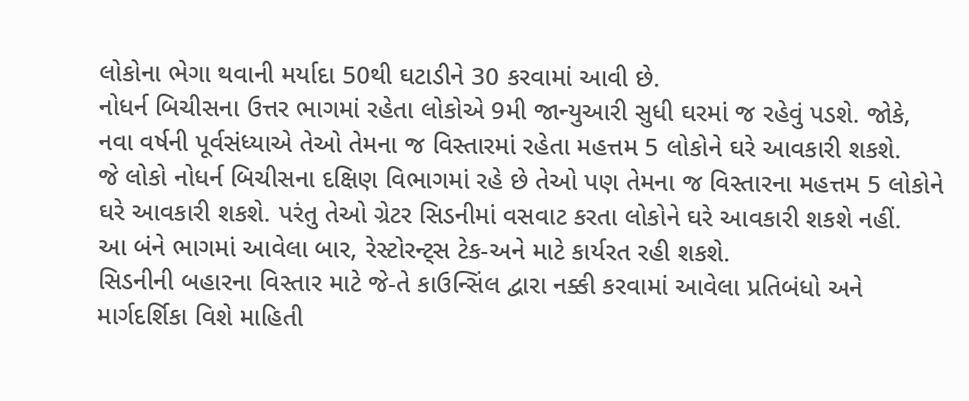લોકોના ભેગા થવાની મર્યાદા 50થી ઘટાડીને 30 કરવામાં આવી છે.
નોધર્ન બિચીસના ઉત્તર ભાગમાં રહેતા લોકોએ 9મી જાન્યુઆરી સુધી ઘરમાં જ રહેવું પડશે. જોકે, નવા વર્ષની પૂર્વસંધ્યાએ તેઓ તેમના જ વિસ્તારમાં રહેતા મહત્તમ 5 લોકોને ઘરે આવકારી શકશે.
જે લોકો નોધર્ન બિચીસના દક્ષિણ વિભાગમાં રહે છે તેઓ પણ તેમના જ વિસ્તારના મહત્તમ 5 લોકોને ઘરે આવકારી શકશે. પરંતુ તેઓ ગ્રેટર સિડનીમાં વસવાટ કરતા લોકોને ઘરે આવકારી શકશે નહીં.
આ બંને ભાગમાં આવેલા બાર, રેસ્ટોરન્ટ્સ ટેક-અને માટે કાર્યરત રહી શકશે.
સિડનીની બહારના વિસ્તાર માટે જે-તે કાઉન્સિંલ દ્વારા નક્કી કરવામાં આવેલા પ્રતિબંધો અને માર્ગદર્શિકા વિશે માહિતી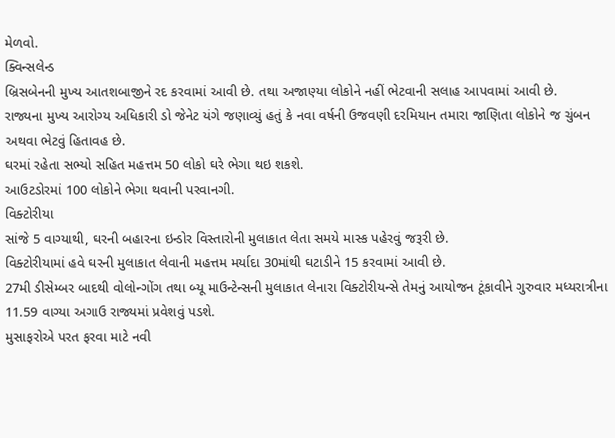મેળવો.
ક્વિન્સલેન્ડ
બ્રિસબેનની મુખ્ય આતશબાજીને રદ કરવામાં આવી છે. તથા અજાણ્યા લોકોને નહીં ભેટવાની સલાહ આપવામાં આવી છે.
રાજ્યના મુખ્ય આરોગ્ય અધિકારી ડો જેનેટ યંગે જણાવ્યું હતું કે નવા વર્ષની ઉજવણી દરમિયાન તમારા જાણિતા લોકોને જ ચુંબન અથવા ભેટવું હિતાવહ છે.
ઘરમાં રહેતા સભ્યો સહિત મહત્તમ 50 લોકો ઘરે ભેગા થઇ શકશે.
આઉટડોરમાં 100 લોકોને ભેગા થવાની પરવાનગી.
વિક્ટોરીયા
સાંજે 5 વાગ્યાથી, ઘરની બહારના ઇન્ડોર વિસ્તારોની મુલાકાત લેતા સમયે માસ્ક પહેરવું જરૂરી છે.
વિક્ટોરીયામાં હવે ઘરની મુલાકાત લેવાની મહત્તમ મર્યાદા 30માંથી ઘટાડીને 15 કરવામાં આવી છે.
27મી ડીસેમ્બર બાદથી વોલોન્ગોંગ તથા બ્યૂ માઉન્ટેન્સની મુલાકાત લેનારા વિક્ટોરીયન્સે તેમનું આયોજન ટૂંકાવીને ગુરુવાર મધ્યરાત્રીના 11.59 વાગ્યા અગાઉ રાજ્યમાં પ્રવેશવું પડશે.
મુસાફરોએ પરત ફરવા માટે નવી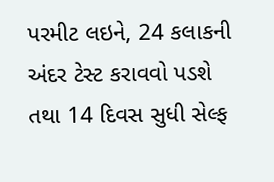પરમીટ લઇને, 24 કલાકની અંદર ટેસ્ટ કરાવવો પડશે તથા 14 દિવસ સુધી સેલ્ફ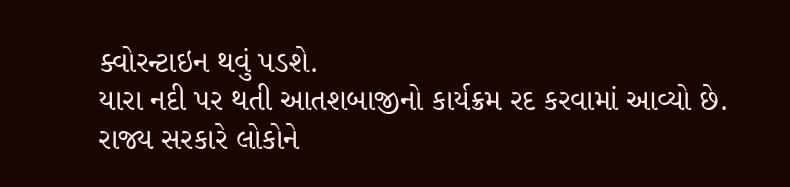ક્વોરન્ટાઇન થવું પડશે.
યારા નદી પર થતી આતશબાજીનો કાર્યક્રમ રદ કરવામાં આવ્યો છે. રાજ્ય સરકારે લોકોને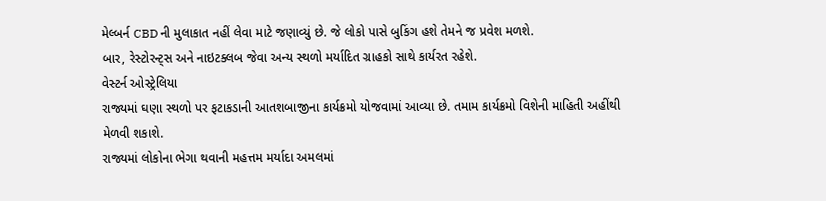મેલ્બર્ન CBD ની મુલાકાત નહીં લેવા માટે જણાવ્યું છે. જે લોકો પાસે બુકિંગ હશે તેમને જ પ્રવેશ મળશે.
બાર, રેસ્ટોરન્ટ્સ અને નાઇટક્લબ જેવા અન્ય સ્થળો મર્યાદિત ગ્રાહકો સાથે કાર્યરત રહેશે.
વેસ્ટર્ન ઓસ્ટ્રેલિયા
રાજ્યમાં ઘણા સ્થળો પર ફટાકડાની આતશબાજીના કાર્યક્રમો યોજવામાં આવ્યા છે. તમામ કાર્યક્રમો વિશેની માહિતી અહીંથી મેળવી શકાશે.
રાજ્યમાં લોકોના ભેગા થવાની મહત્તમ મર્યાદા અમલમાં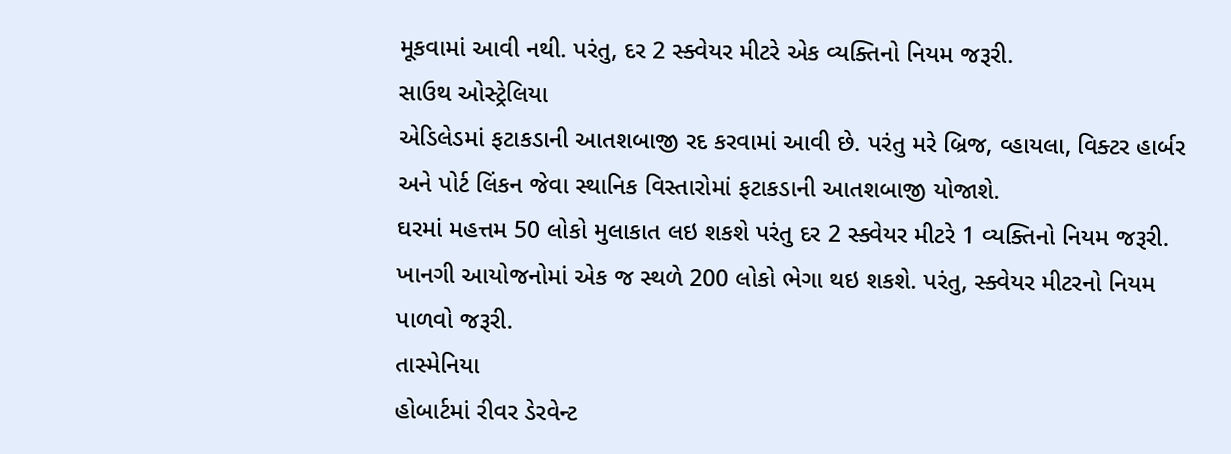મૂકવામાં આવી નથી. પરંતુ, દર 2 સ્ક્વેયર મીટરે એક વ્યક્તિનો નિયમ જરૂરી.
સાઉથ ઓસ્ટ્રેલિયા
એડિલેડમાં ફટાકડાની આતશબાજી રદ કરવામાં આવી છે. પરંતુ મરે બ્રિજ, વ્હાયલા, વિક્ટર હાર્બર અને પોર્ટ લિંકન જેવા સ્થાનિક વિસ્તારોમાં ફટાકડાની આતશબાજી યોજાશે.
ઘરમાં મહત્તમ 50 લોકો મુલાકાત લઇ શકશે પરંતુ દર 2 સ્ક્વેયર મીટરે 1 વ્યક્તિનો નિયમ જરૂરી.
ખાનગી આયોજનોમાં એક જ સ્થળે 200 લોકો ભેગા થઇ શકશે. પરંતુ, સ્ક્વેયર મીટરનો નિયમ પાળવો જરૂરી.
તાસ્મેનિયા
હોબાર્ટમાં રીવર ડેરવેન્ટ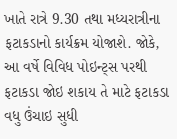ખાતે રાત્રે 9.30 તથા મધ્યરાત્રીના ફટાકડાનો કાર્યક્રમ યોજાશે. જોકે, આ વર્ષે વિવિધ પોઇન્ટ્સ પરથી ફટાકડા જોઇ શકાય તે માટે ફટાકડા વધુ ઉંચાઇ સુધી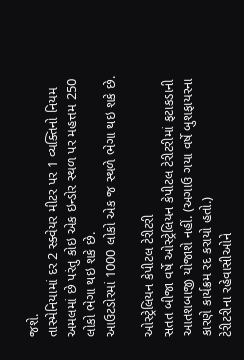જશે.
તાસ્મેનિયામાં દર 2 સ્ક્વેયર મીટર પર 1 વ્યક્તિનો નિયમ અમલમાં છે પરંતુ કોઇ એક ઇન્ડોર સ્થળ પર મહત્તમ 250 લોકો ભેગા થઇ શકે છે.
આઉટડોરમાં 1000 લોકો એક જ સ્થળે ભેગા થઇ શકે છે.

ઓસ્ટ્રેલિયન કેપીટલ ટેરીટરી
સતત બીજા વર્ષે ઓસ્ટ્રેલિયન કેપીટલ ટેરીટરીમાં ફટાકડાની આતશબાજી યોજાશે નહીં. (અગાઉ ગયા વર્ષે બુશફાયરના કારણે કાર્યક્રમ રદ કરાયો હતો.)
ટેરીટરીના રહેવાસીઓને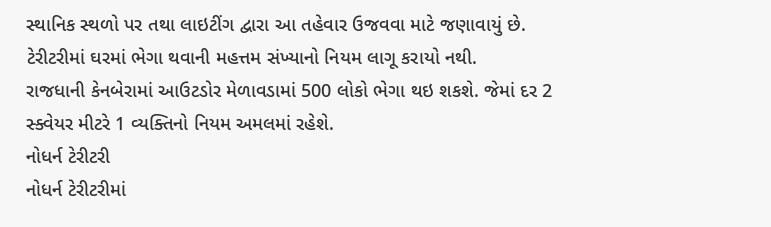સ્થાનિક સ્થળો પર તથા લાઇટીંગ દ્વારા આ તહેવાર ઉજવવા માટે જણાવાયું છે.
ટેરીટરીમાં ઘરમાં ભેગા થવાની મહત્તમ સંખ્યાનો નિયમ લાગૂ કરાયો નથી.
રાજધાની કેનબેરામાં આઉટડોર મેળાવડામાં 500 લોકો ભેગા થઇ શકશે. જેમાં દર 2 સ્ક્વેયર મીટરે 1 વ્યક્તિનો નિયમ અમલમાં રહેશે.
નોધર્ન ટેરીટરી
નોધર્ન ટેરીટરીમાં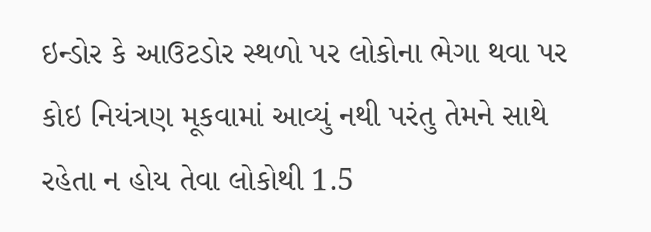ઇન્ડોર કે આઉટડોર સ્થળો પર લોકોના ભેગા થવા પર કોઇ નિયંત્રણ મૂકવામાં આવ્યું નથી પરંતુ તેમને સાથે રહેતા ન હોય તેવા લોકોથી 1.5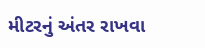મીટરનું અંતર રાખવા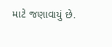માટે જણાવાયું છે.